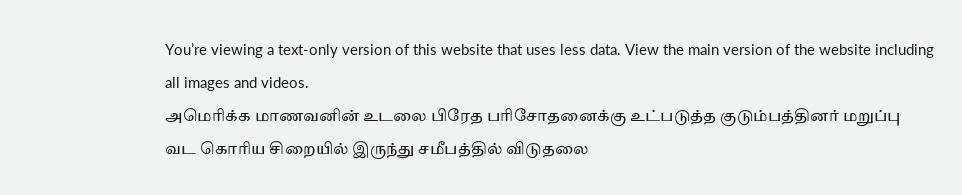You’re viewing a text-only version of this website that uses less data. View the main version of the website including all images and videos.
அமெரிக்க மாணவனின் உடலை பிரேத பரிசோதனைக்கு உட்படுத்த குடும்பத்தினர் மறுப்பு
வட கொரிய சிறையில் இருந்து சமீபத்தில் விடுதலை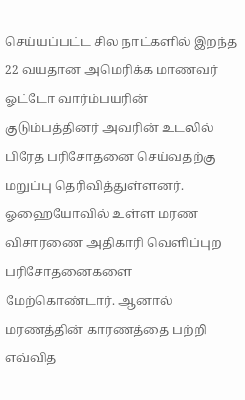செய்யப்பட்ட சில நாட்களில் இறந்த 22 வயதான அமெரிக்க மாணவர் ஓட்டோ வார்ம்பயரின் குடும்பத்தினர் அவரின் உடலில் பிரேத பரிசோதனை செய்வதற்கு மறுப்பு தெரிவித்துள்ளனர்.
ஓஹையோவில் உள்ள மரண விசாரணை அதிகாரி வெளிப்புற பரிசோதனைகளை மேற்கொண்டார். ஆனால் மரணத்தின் காரணத்தை பற்றி எவ்வித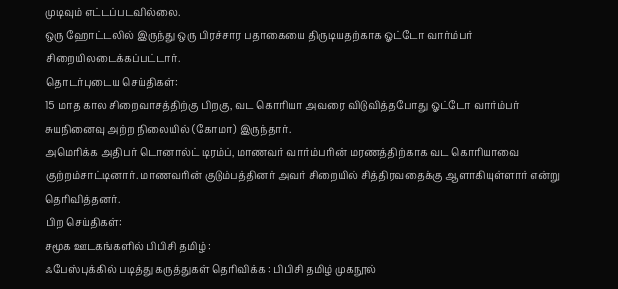முடிவும் எட்டப்படவில்லை.
ஒரு ஹோட்டலில் இருந்து ஒரு பிரச்சார பதாகையை திருடியதற்காக ஓட்டோ வார்ம்பர் சிறையிலடைக்கப்பட்டார்.
தொடர்புடைய செய்திகள்:
15 மாத கால சிறைவாசத்திற்கு பிறகு, வட கொரியா அவரை விடுவித்தபோது ஓட்டோ வார்ம்பர் சுயநினைவு அற்ற நிலையில் (கோமா) இருந்தார்.
அமெரிக்க அதிபர் டொனால்ட் டிரம்ப், மாணவர் வார்ம்பரின் மரணத்திற்காக வட கொரியாவை குற்றம்சாட்டினார். மாணவரின் குடும்பத்தினர் அவர் சிறையில் சித்திரவதைக்கு ஆளாகியுள்ளார் என்று தெரிவித்தனர்.
பிற செய்திகள்:
சமூக ஊடகங்களில் பிபிசி தமிழ் :
ஃபேஸ்புக்கில் படித்து கருத்துகள் தெரிவிக்க : பிபிசி தமிழ் முகநூல்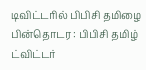டிவிட்டரில் பிபிசி தமிழை பின்தொடர : பிபிசி தமிழ் ட்விட்டர்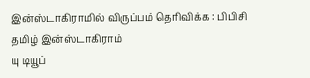இன்ஸ்டாகிராமில் விருப்பம் தெரிவிக்க : பிபிசி தமிழ் இன்ஸ்டாகிராம்
யு டியூப்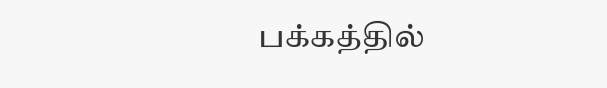பக்கத்தில்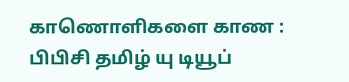காணொளிகளை காண : பிபிசி தமிழ் யு டியூப்